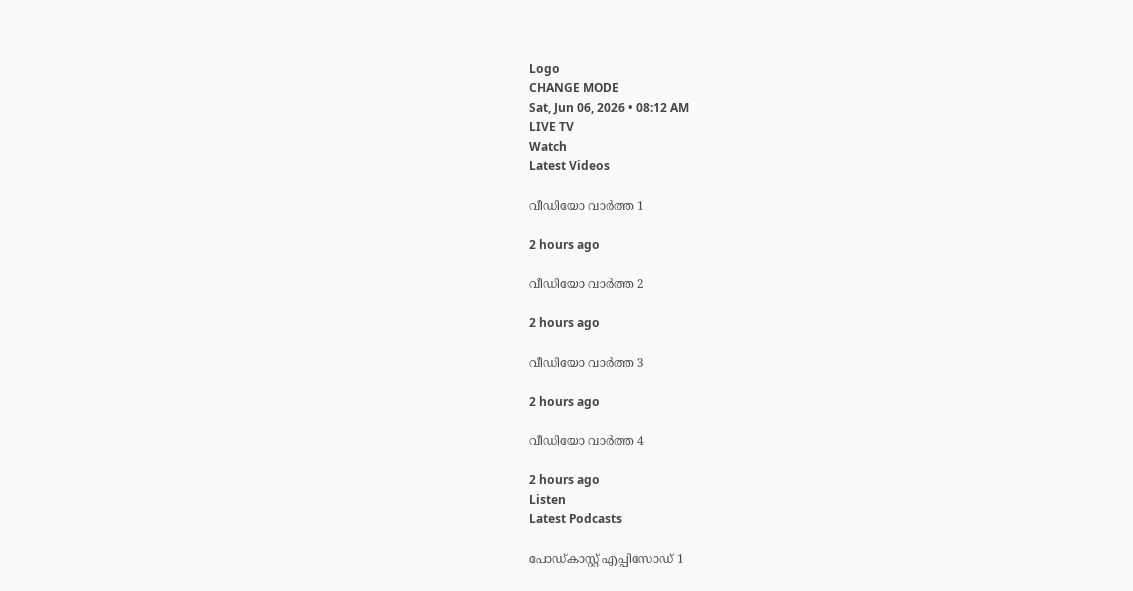Logo
CHANGE MODE
Sat, Jun 06, 2026 • 08:12 AM
LIVE TV
Watch
Latest Videos

വീഡിയോ വാർത്ത 1

2 hours ago

വീഡിയോ വാർത്ത 2

2 hours ago

വീഡിയോ വാർത്ത 3

2 hours ago

വീഡിയോ വാർത്ത 4

2 hours ago
Listen
Latest Podcasts

പോഡ്കാസ്റ്റ് എപ്പിസോഡ് 1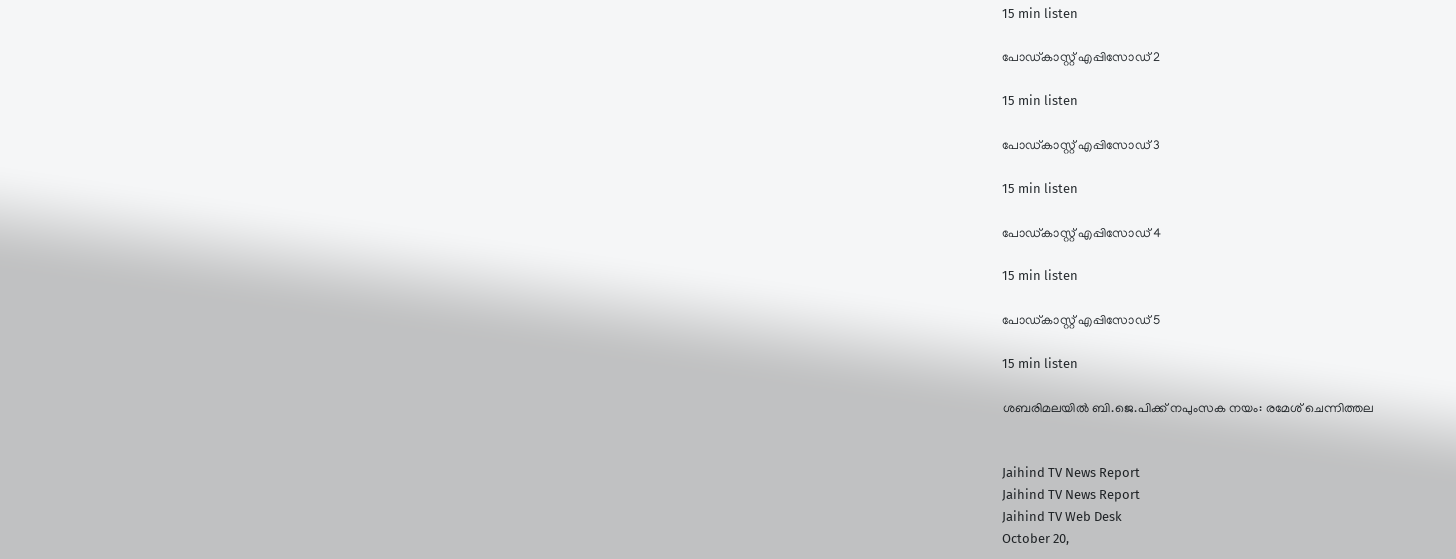15 min listen

പോഡ്കാസ്റ്റ് എപ്പിസോഡ് 2

15 min listen

പോഡ്കാസ്റ്റ് എപ്പിസോഡ് 3

15 min listen

പോഡ്കാസ്റ്റ് എപ്പിസോഡ് 4

15 min listen

പോഡ്കാസ്റ്റ് എപ്പിസോഡ് 5

15 min listen

ശബരിമലയില്‍ ബി.ജെ.പിക്ക് നപുംസക നയം: രമേശ് ചെന്നിത്തല


Jaihind TV News Report
Jaihind TV News Report
Jaihind TV Web Desk
October 20,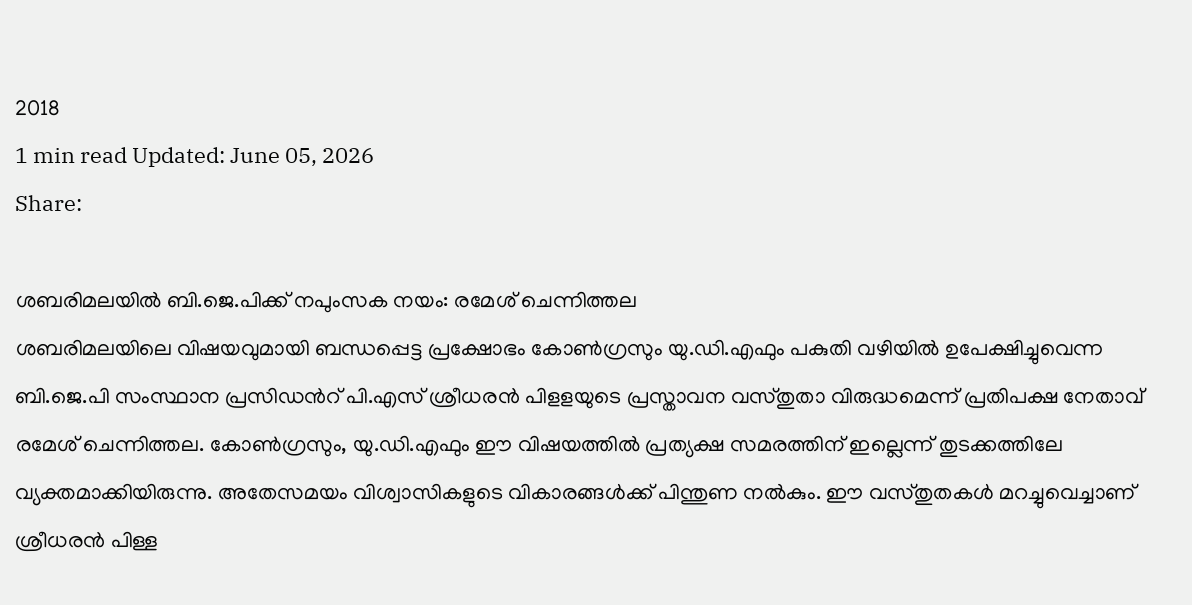2018
1 min read Updated: June 05, 2026
Share:

ശബരിമലയില്‍ ബി.ജെ.പിക്ക് നപുംസക നയം: രമേശ് ചെന്നിത്തല
ശബരിമലയിലെ വിഷയവുമായി ബന്ധപ്പെട്ട പ്രക്ഷോഭം കോണ്‍ഗ്രസും യു.ഡി.എഫും പകുതി വഴിയില്‍ ഉപേക്ഷിച്ചുവെന്ന ബി.ജെ.പി സംസ്ഥാന പ്രസിഡന്‍റ് പി.എസ് ശ്രീധരന്‍ പിളളയുടെ പ്രസ്താവന വസ്തുതാ വിരുദ്ധമെന്ന് പ്രതിപക്ഷ നേതാവ് രമേശ് ചെന്നിത്തല. കോണ്‍ഗ്രസും, യു.ഡി.എഫും ഈ വിഷയത്തില്‍ പ്രത്യക്ഷ സമരത്തിന് ഇല്ലെന്ന് തുടക്കത്തിലേ വ്യക്തമാക്കിയിരുന്നു. അതേസമയം വിശ്വാസികളുടെ വികാരങ്ങള്‍ക്ക് പിന്തുണ നല്‍കും. ഈ വസ്തുതകള്‍ മറച്ചുവെച്ചാണ് ശ്രീധരന്‍ പിള്ള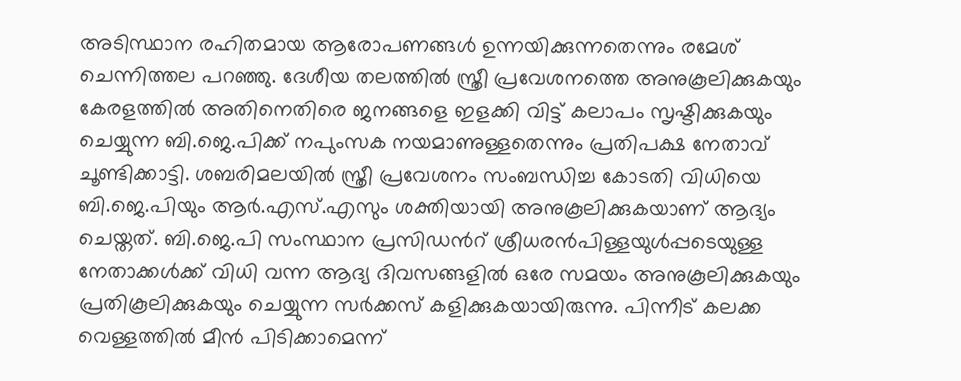അടിസ്ഥാന രഹിതമായ ആരോപണങ്ങള്‍ ഉന്നയിക്കുന്നതെന്നും രമേശ് ചെന്നിത്തല പറഞ്ഞു. ദേശീയ തലത്തില്‍ സ്ത്രീ പ്രവേശനത്തെ അനുകൂലിക്കുകയും കേരളത്തില്‍ അതിനെതിരെ ജനങ്ങളെ ഇളക്കി വിട്ട് കലാപം സൃഷ്ടിക്കുകയും ചെയ്യുന്ന ബി.ജെ.പിക്ക് നപുംസക നയമാണുള്ളതെന്നും പ്രതിപക്ഷ നേതാവ് ചൂണ്ടിക്കാട്ടി. ശബരിമലയില്‍ സ്ത്രീ പ്രവേശനം സംബന്ധിച്ച കോടതി വിധിയെ ബി.ജെ.പിയും ആര്‍.എസ്.എസും ശക്തിയായി അനുകൂലിക്കുകയാണ് ആദ്യം ചെയ്തത്. ബി.ജെ.പി സംസ്ഥാന പ്രസിഡന്‍റ് ശ്രീധരന്‍പിള്ളയുള്‍പ്പടെയുള്ള നേതാക്കള്‍ക്ക് വിധി വന്ന ആദ്യ ദിവസങ്ങളില്‍ ഒരേ സമയം അനുകൂലിക്കുകയും പ്രതികൂലിക്കുകയും ചെയ്യുന്ന സര്‍ക്കസ് കളിക്കുകയായിരുന്നു. പിന്നീട് കലക്ക വെള്ളത്തില്‍ മീന്‍ പിടിക്കാമെന്ന്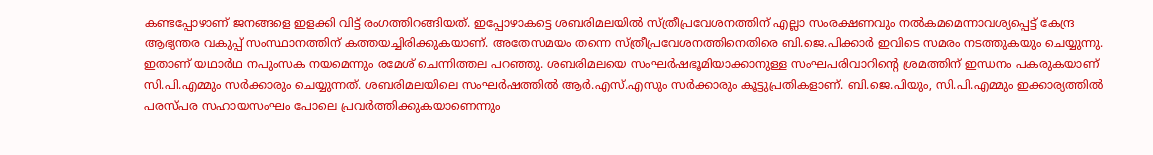കണ്ടപ്പോഴാണ് ജനങ്ങളെ ഇളക്കി വിട്ട് രംഗത്തിറങ്ങിയത്. ഇപ്പോഴാകട്ടെ ശബരിമലയില്‍ സ്ത്രീപ്രവേശനത്തിന് എല്ലാ സംരക്ഷണവും നല്‍കമമെന്നാവശ്യപ്പെട്ട് കേന്ദ്ര ആഭ്യന്തര വകുപ്പ് സംസ്ഥാനത്തിന് കത്തയച്ചിരിക്കുകയാണ്. അതേസമയം തന്നെ സ്ത്രീപ്രവേശനത്തിനെതിരെ ബി.ജെ.പിക്കാര്‍ ഇവിടെ സമരം നടത്തുകയും ചെയ്യുന്നു. ഇതാണ് യഥാര്‍ഥ നപുംസക നയമെന്നും രമേശ് ചെന്നിത്തല പറഞ്ഞു. ശബരിമലയെ സംഘര്‍ഷഭൂമിയാക്കാനുള്ള സംഘപരിവാറിന്‍റെ ശ്രമത്തിന് ഇന്ധനം പകരുകയാണ് സി.പി.എമ്മും സര്‍ക്കാരും ചെയ്യുന്നത്. ശബരിമലയിലെ സംഘര്‍ഷത്തില്‍ ആര്‍.എസ്.എസും സര്‍ക്കാരും കൂട്ടുപ്രതികളാണ്. ബി.ജെ.പിയും, സി.പി.എമ്മും ഇക്കാര്യത്തില്‍ പരസ്പര സഹായസംഘം പോലെ പ്രവര്‍ത്തിക്കുകയാണെന്നും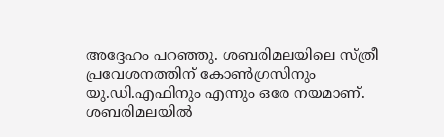അദ്ദേഹം പറഞ്ഞു. ശബരിമലയിലെ സ്ത്രീ പ്രവേശനത്തിന് കോണ്‍ഗ്രസിനും യു.ഡി.എഫിനും എന്നും ഒരേ നയമാണ്. ശബരിമലയില്‍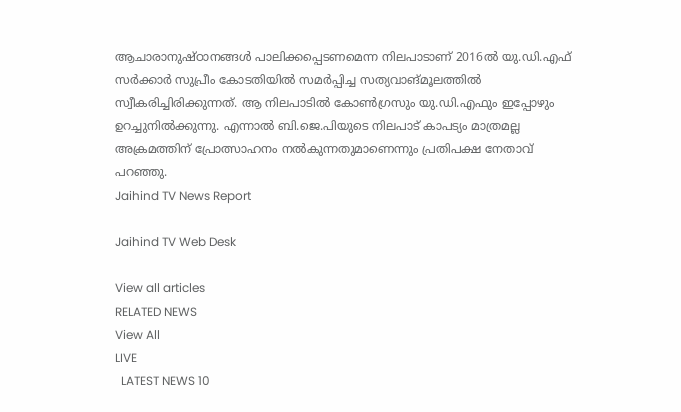ആചാരാനുഷ്ഠാനങ്ങള്‍ പാലിക്കപ്പെടണമെന്ന നിലപാടാണ് 2016ല്‍ യു.ഡി.എഫ് സര്‍ക്കാര്‍ സുപ്രീം കോടതിയില്‍ സമര്‍പ്പിച്ച സത്യവാങ്മൂലത്തില്‍ സ്വീകരിച്ചിരിക്കുന്നത്. ആ നിലപാടില്‍ കോണ്‍ഗ്രസും യു.ഡി.എഫും ഇപ്പോഴും ഉറച്ചുനില്‍ക്കുന്നു. എന്നാല്‍ ബി.ജെ.പിയുടെ നിലപാട് കാപട്യം മാത്രമല്ല അക്രമത്തിന് പ്രോത്സാഹനം നല്‍കുന്നതുമാണെന്നും പ്രതിപക്ഷ നേതാവ് പറഞ്ഞു.
Jaihind TV News Report

Jaihind TV Web Desk

View all articles
RELATED NEWS
View All
LIVE
  LATEST NEWS 10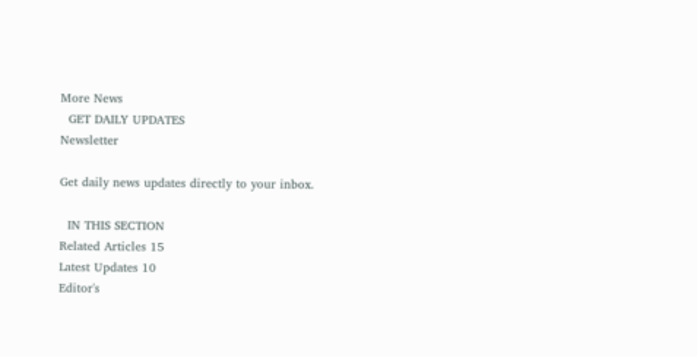More News
  GET DAILY UPDATES
Newsletter

Get daily news updates directly to your inbox.

  IN THIS SECTION
Related Articles 15
Latest Updates 10
Editor's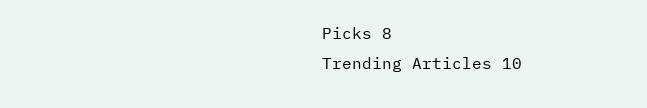Picks 8
Trending Articles 10